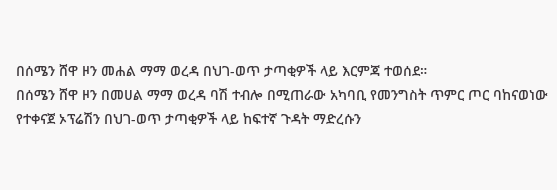በሰሜን ሸዋ ዞን መሐል ማማ ወረዳ በህገ-ወጥ ታጣቂዎች ላይ እርምጃ ተወሰደ።
በሰሜን ሸዋ ዞን በመሀል ማማ ወረዳ ባሽ ተብሎ በሚጠራው አካባቢ የመንግስት ጥምር ጦር ባከናወነው የተቀናጀ ኦፕሬሽን በህገ-ወጥ ታጣቂዎች ላይ ከፍተኛ ጉዳት ማድረሱን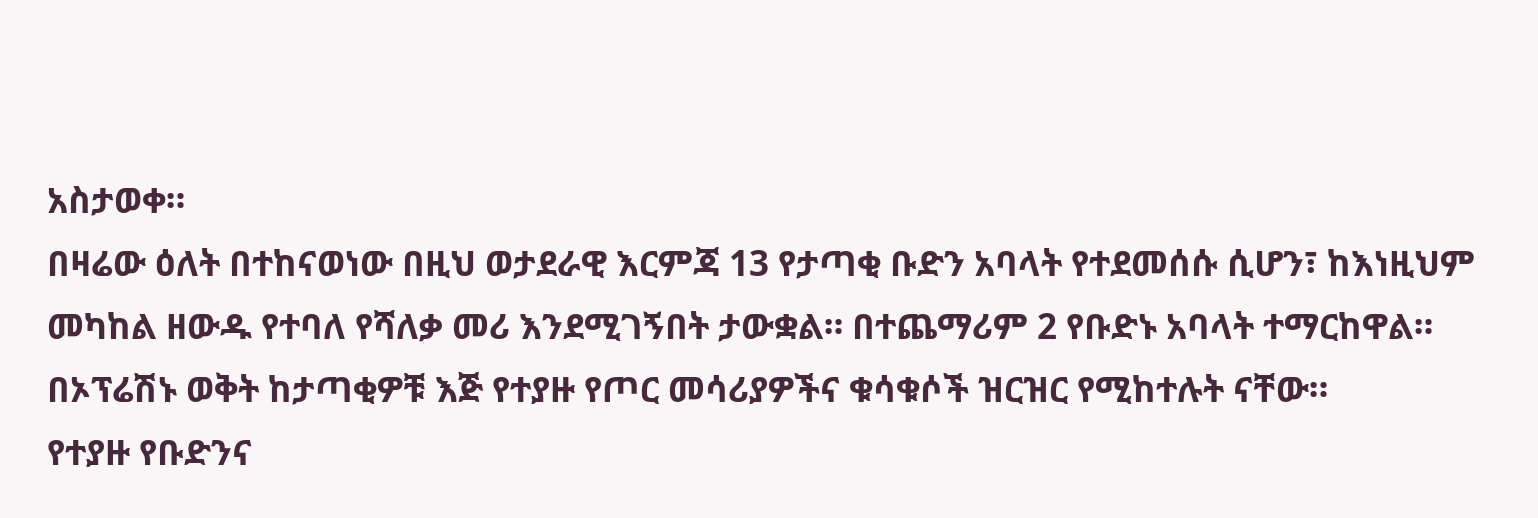አስታወቀ።
በዛሬው ዕለት በተከናወነው በዚህ ወታደራዊ እርምጃ 13 የታጣቂ ቡድን አባላት የተደመሰሱ ሲሆን፣ ከእነዚህም መካከል ዘውዱ የተባለ የሻለቃ መሪ እንደሚገኝበት ታውቋል። በተጨማሪም 2 የቡድኑ አባላት ተማርከዋል።
በኦፕሬሽኑ ወቅት ከታጣቂዎቹ እጅ የተያዙ የጦር መሳሪያዎችና ቁሳቁሶች ዝርዝር የሚከተሉት ናቸው።
የተያዙ የቡድንና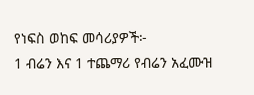የነፍስ ወከፍ መሳሪያዎች፦
1 ብሬን እና 1 ተጨማሪ የብሬን አፈሙዝ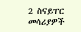2 ስናይፐር መሳሪያዎች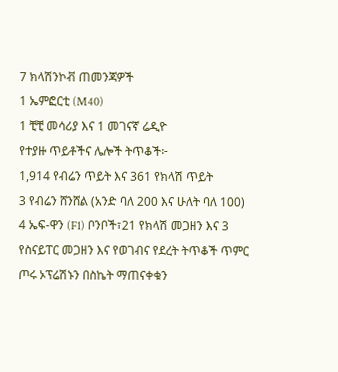7 ክላሽንኮቭ ጠመንጃዎች
1 ኤምፎርቲ (M40)
1 ቺቺ መሳሪያ እና 1 መገናኛ ሬዲዮ
የተያዙ ጥይቶችና ሌሎች ትጥቆች፦
1,914 የብሬን ጥይት እና 361 የክላሽ ጥይት
3 የብሬን ሸንሸል (አንድ ባለ 200 እና ሁለት ባለ 100)
4 ኤፍ-ዋን (F1) ቦንቦች፣21 የክላሽ መጋዘን እና 3 የስናይፐር መጋዘን እና የወገብና የደረት ትጥቆች ጥምር ጦሩ ኦፕሬሽኑን በስኬት ማጠናቀቁን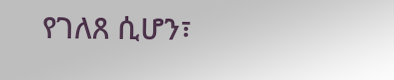የገለጸ ሲሆን፣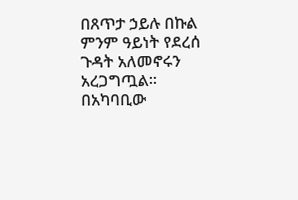በጸጥታ ኃይሉ በኩል ምንም ዓይነት የደረሰ ጉዳት አለመኖሩን አረጋግጧል።
በአካባቢው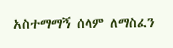አስተማማኝ ሰላም ለማስፈን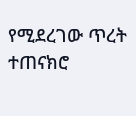የሚደረገው ጥረት ተጠናክሮ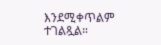እንደሚቀጥልም ተገልጿል።